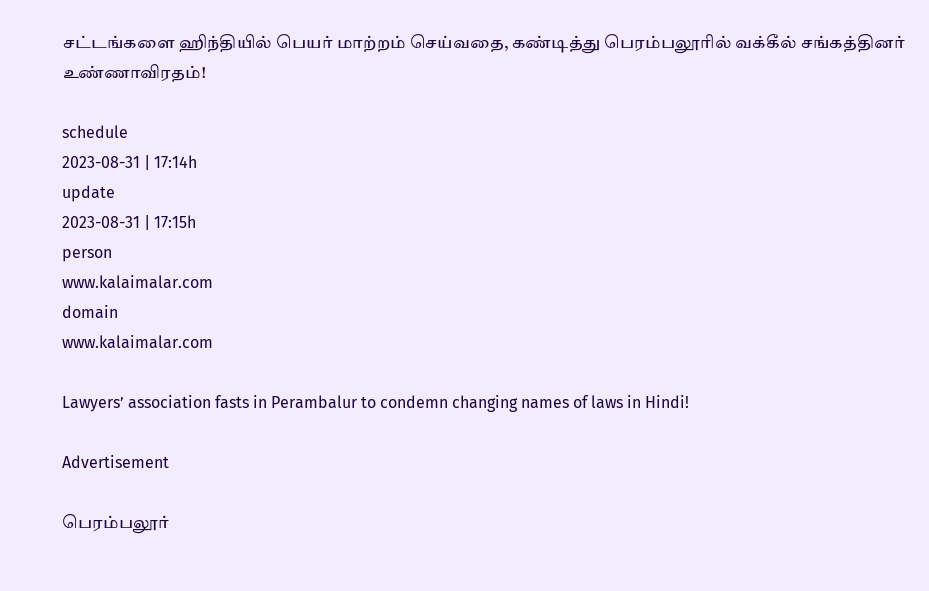சட்டங்களை ஹிந்தியில் பெயர் மாற்றம் செய்வதை, கண்டித்து பெரம்பலூரில் வக்கீல் சங்கத்தினர் உண்ணாவிரதம்!

schedule
2023-08-31 | 17:14h
update
2023-08-31 | 17:15h
person
www.kalaimalar.com
domain
www.kalaimalar.com

Lawyers’ association fasts in Perambalur to condemn changing names of laws in Hindi!

Advertisement

பெரம்பலூர்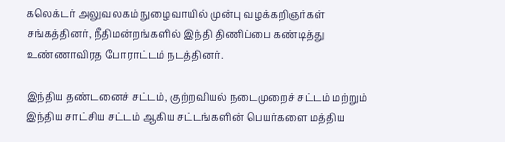கலெக்டர் அலுவலகம் நுழைவாயில் முன்பு வழக்கறிஞர்கள் சங்கத்தினர், நீதிமன்றங்களில் இந்தி திணிப்பை கண்டித்து உண்ணாவிரத போராட்டம் நடத்தினர்.

இந்திய தண்டனைச் சட்டம், குற்றவியல் நடைமுறைச் சட்டம் மற்றும் இந்திய சாட்சிய சட்டம் ஆகிய சட்டங்களின் பெயர்களை மத்திய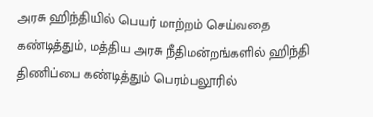அரசு ஹிந்தியில் பெயர் மாற்றம் செய்வதை கண்டித்தும், மத்திய அரசு நீதிமன்றங்களில் ஹிந்தி திணிப்பை கண்டித்தும் பெரம்பலூரில்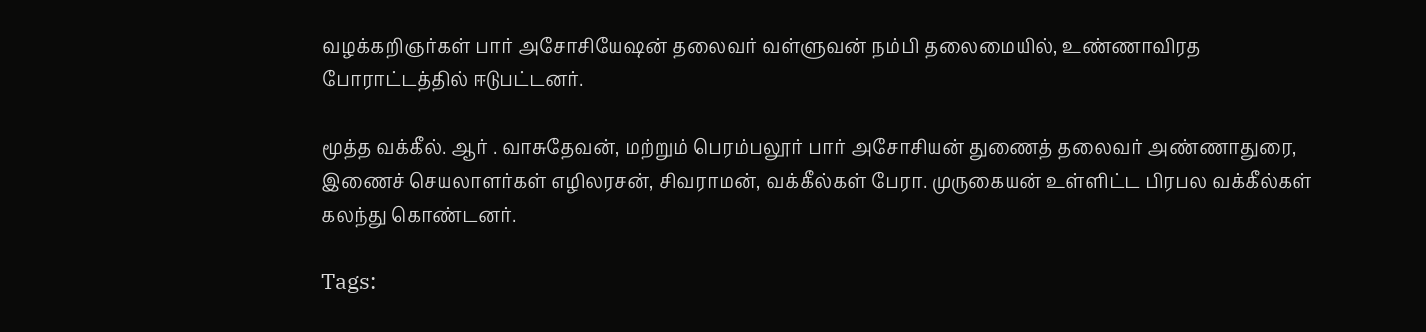வழக்கறிஞர்கள் பார் அசோசியேஷன் தலைவர் வள்ளுவன் நம்பி தலைமையில், உண்ணாவிரத போராட்டத்தில் ஈடுபட்டனர்.

மூத்த வக்கீல். ஆர் . வாசுதேவன், மற்றும் பெரம்பலூர் பார் அசோசியன் துணைத் தலைவர் அண்ணாதுரை, இணைச் செயலாளர்கள் எழிலரசன், சிவராமன், வக்கீல்கள் பேரா. முருகையன் உள்ளிட்ட பிரபல வக்கீல்கள் கலந்து கொண்டனர்.

Tags: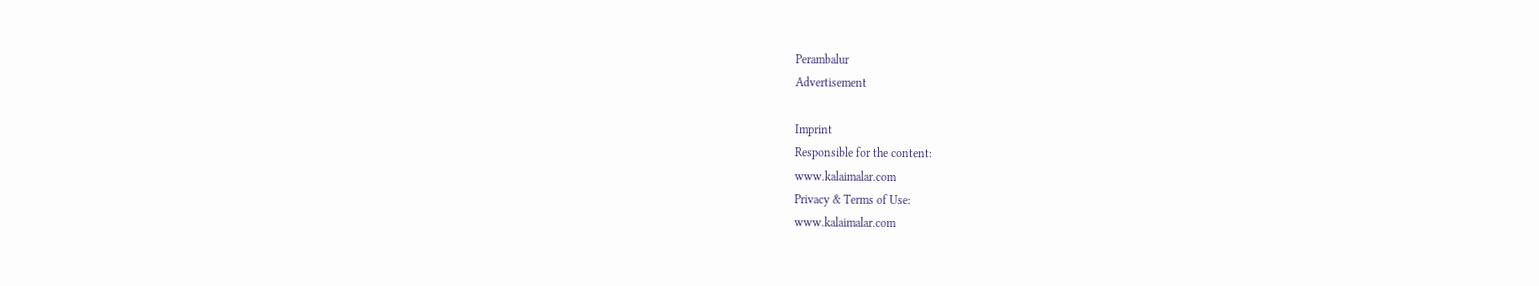Perambalur
Advertisement

Imprint
Responsible for the content:
www.kalaimalar.com
Privacy & Terms of Use:
www.kalaimalar.com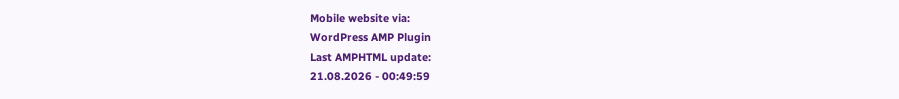Mobile website via:
WordPress AMP Plugin
Last AMPHTML update:
21.08.2026 - 00:49:59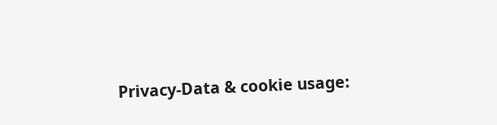Privacy-Data & cookie usage: